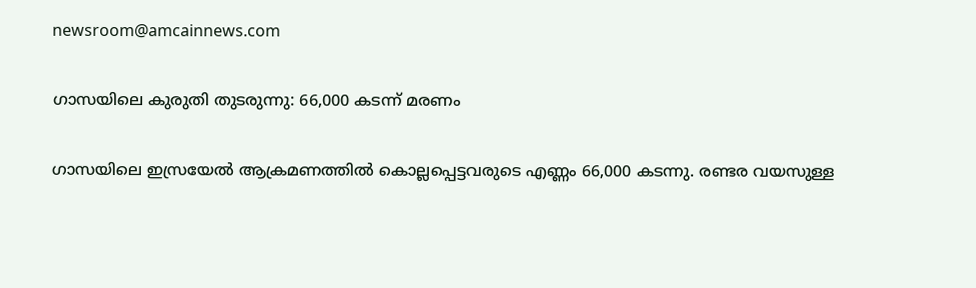newsroom@amcainnews.com

ഗാസയിലെ കുരുതി തുടരുന്നു: 66,000 കടന്ന് മരണം

ഗാസയിലെ ഇസ്രയേൽ ആക്രമണത്തിൽ കൊല്ലപ്പെട്ടവരുടെ എണ്ണം 66,000 കടന്നു. രണ്ടര വയസുള്ള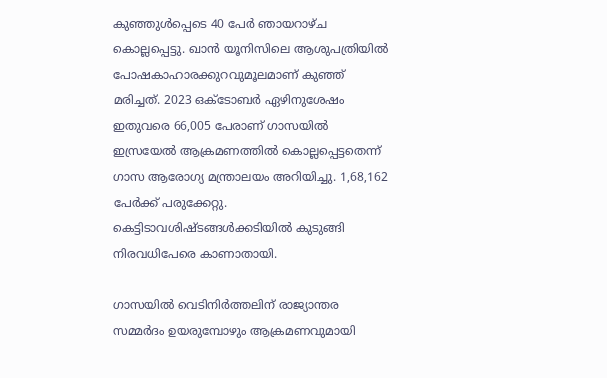കുഞ്ഞുൾപ്പെടെ 40 പേർ ഞായറാഴ്‌ച കൊല്ലപ്പെട്ടു. ഖാൻ യൂനിസിലെ ആശുപത്രിയിൽ പോഷകാഹാരക്കുറവുമൂലമാണ്‌ കുഞ്ഞ്‌ മരിച്ചത്‌. 2023 ഒക്‌ടോബർ ഏഴിനുശേഷം ഇതുവരെ 66,005 പേരാണ്‌ ഗാസയിൽ ഇസ്രയേൽ ആക്രമണത്തിൽ കൊല്ലപ്പെട്ടതെന്ന്‌ ഗാസ ആരോഗ്യ മന്ത്രാലയം അറിയിച്ചു. 1,68,162 പേർക്ക്‌ പരുക്കേറ്റു. കെട്ടിടാവശിഷ്‌ടങ്ങൾക്കടിയിൽ കുടുങ്ങി നിരവധിപേരെ കാണാതായി.

ഗാസയിൽ വെടിനിർത്തലിന്‌ രാജ്യാന്തര സമ്മർദം ഉയരുമ്പോഴും ആക്രമണവുമായി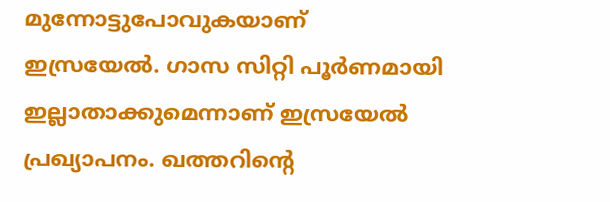മുന്നോട്ടുപോവുകയാണ്‌ ഇസ്രയേൽ. ഗാസ സിറ്റി പൂർണമായി ഇല്ലാതാക്കുമെന്നാണ്‌ ഇസ്രയേൽ പ്രഖ്യാപനം. ഖത്തറിന്റെ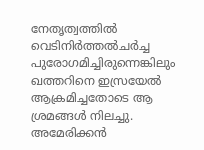നേതൃത്വത്തിൽ വെടിനിർത്തൽചർച്ച പുരോഗമിച്ചിരുന്നെങ്കിലും ഖത്തറിനെ ഇസ്രയേൽ ആക്രമിച്ചതോടെ ആ ശ്രമങ്ങൾ നിലച്ചു. അമേരിക്കൻ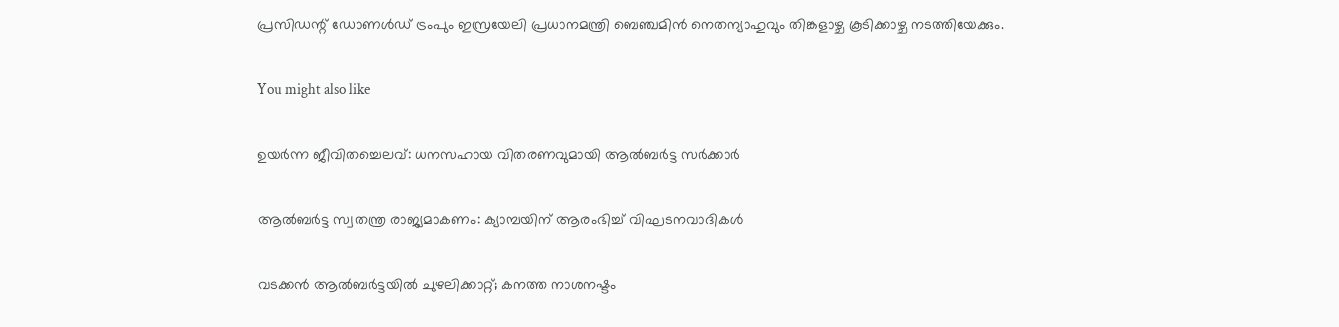പ്രസിഡന്റ്‌ ഡോണൾഡ്‌ ട്രംപും ഇസ്രയേലി പ്രധാനമന്ത്രി ബെഞ്ചമിൻ നെതന്യാഹുവും തിങ്കളാഴ്ച കൂടിക്കാഴ്ച നടത്തിയേക്കും.

You might also like

ഉയർന്ന ജീവിതച്ചെലവ്: ധനസഹായ വിതരണവുമായി ആൽബർട്ട സർക്കാർ

ആൽബർട്ട സ്വതന്ത്ര രാജ്യമാകണം: ക്യാമ്പയിന് ആരംഭിച്ച് വിഘടനവാദികൾ

വടക്കൻ ആൽബർട്ടയിൽ ചുഴലിക്കാറ്റ്; കനത്ത നാശനഷ്ടം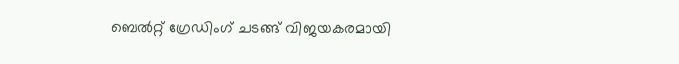ബെൽറ്റ് ഗ്രേഡിംഗ് ചടങ്ങ് വിജയകരമായി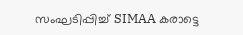സംഘടിപ്പിച്ച് SIMAA കരാട്ടെ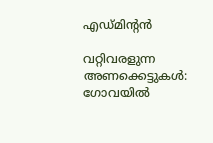എഡ്മിന്‍റൻ

വറ്റിവരളുന്ന അണക്കെട്ടുകൾ: ഗോവയിൽ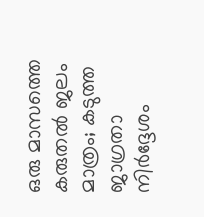ഒരു മാസത്തെ കരുതൽ ജലം മാത്രം; കടുത്ത ജാഗ്രതാ നിർദ്ദേശം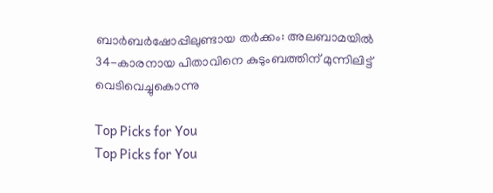ബാർബർഷോപ്പിലുണ്ടായ തർക്കം: അലബാമയിൽ 34-കാരനായ പിതാവിനെ കുടുംബത്തിന് മുന്നിലിട്ട് വെടിവെച്ചുകൊന്നു

Top Picks for You
Top Picks for You